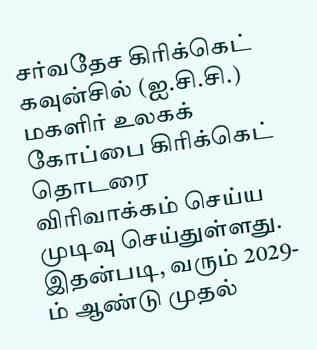சர்வதேச கிரிக்கெட் கவுன்சில் (ஐ.சி.சி.) மகளிர் உலகக் கோப்பை கிரிக்கெட் தொடரை விரிவாக்கம் செய்ய முடிவு செய்துள்ளது.
இதன்படி, வரும் 2029-ம் ஆண்டு முதல்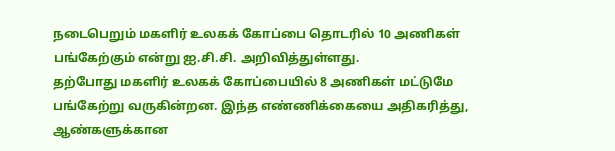நடைபெறும் மகளிர் உலகக் கோப்பை தொடரில் 10 அணிகள் பங்கேற்கும் என்று ஐ.சி.சி. அறிவித்துள்ளது.
தற்போது மகளிர் உலகக் கோப்பையில் 8 அணிகள் மட்டுமே பங்கேற்று வருகின்றன. இந்த எண்ணிக்கையை அதிகரித்து, ஆண்களுக்கான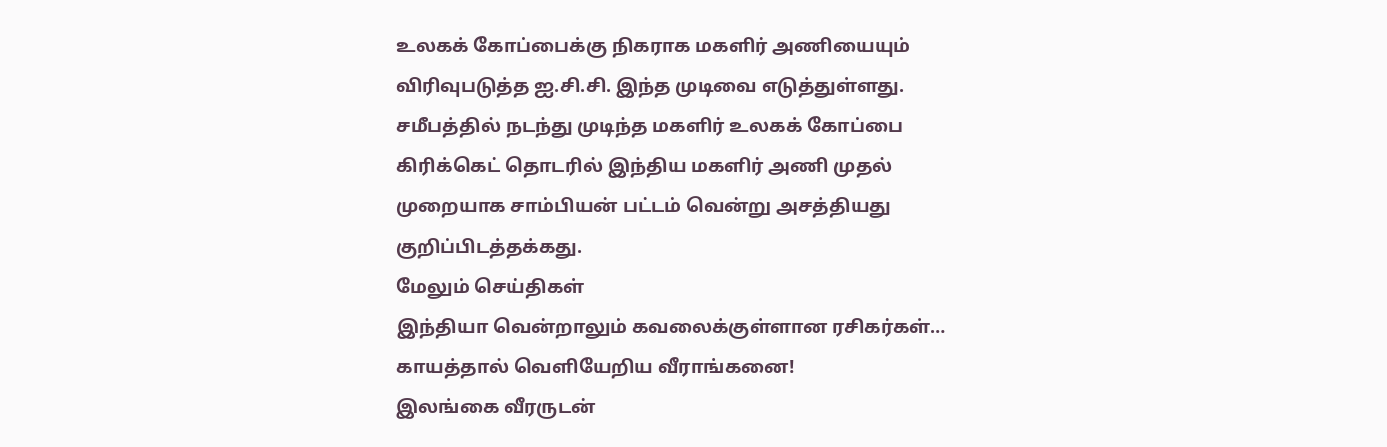உலகக் கோப்பைக்கு நிகராக மகளிர் அணியையும் விரிவுபடுத்த ஐ.சி.சி. இந்த முடிவை எடுத்துள்ளது.
சமீபத்தில் நடந்து முடிந்த மகளிர் உலகக் கோப்பை கிரிக்கெட் தொடரில் இந்திய மகளிர் அணி முதல் முறையாக சாம்பியன் பட்டம் வென்று அசத்தியது குறிப்பிடத்தக்கது.
மேலும் செய்திகள்
இந்தியா வென்றாலும் கவலைக்குள்ளான ரசிகர்கள்… காயத்தால் வெளியேறிய வீராங்கனை!
இலங்கை வீரருடன்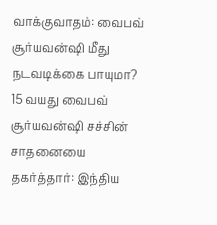வாக்குவாதம்: வைபவ் சூர்யவன்ஷி மீது நடவடிக்கை பாயுமா?
15 வயது வைபவ் சூர்யவன்ஷி சச்சின் சாதனையை தகர்த்தார்: இந்திய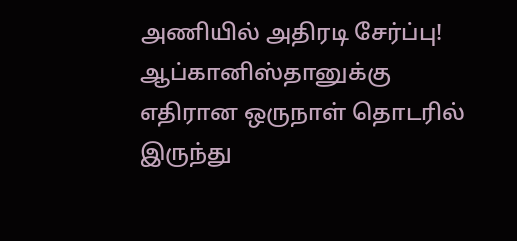அணியில் அதிரடி சேர்ப்பு!
ஆப்கானிஸ்தானுக்கு எதிரான ஒருநாள் தொடரில் இருந்து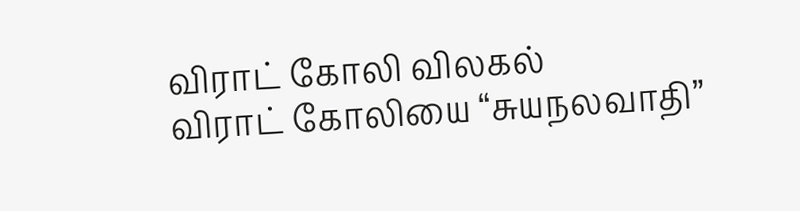விராட் கோலி விலகல்
விராட் கோலியை “சுயநலவாதி”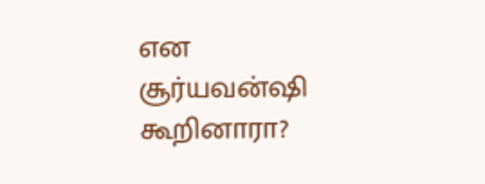என சூர்யவன்ஷி கூறினாரா?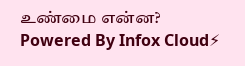உண்மை என்ன?
Powered By Infox Cloud⚡